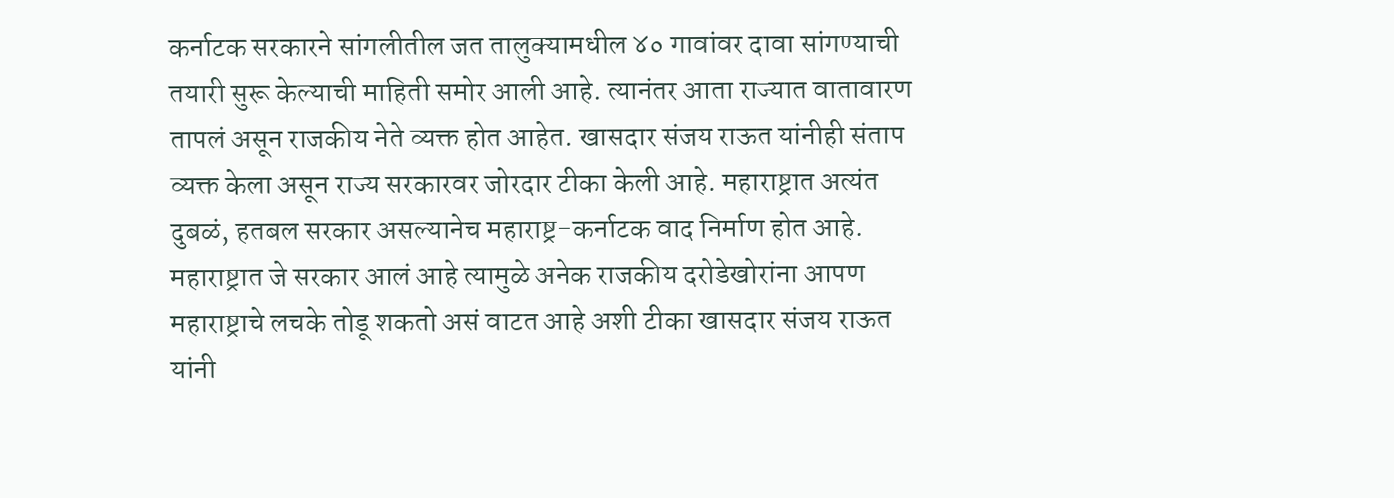कर्नाटक सरकारने सांगलीतील जत तालुक्यामधील ४० गावांवर दावा सांगण्याची तयारी सुरू केल्याची माहिती समोर आली आहे. त्यानंतर आता राज्यात वातावारण तापलं असून राजकीय नेते व्यक्त होत आहेत. खासदार संजय राऊत यांनीही संताप व्यक्त केला असून राज्य सरकारवर जोरदार टीका केली आहे. महाराष्ट्रात अत्यंत दुबळं, हतबल सरकार असल्यानेच महाराष्ट्र-कर्नाटक वाद निर्माण होत आहे. महाराष्ट्रात जे सरकार आलं आहे त्यामुळे अनेक राजकीय दरोडेखोरांना आपण महाराष्ट्राचे लचके तोडू शकतो असं वाटत आहे अशी टीका खासदार संजय राऊत यांनी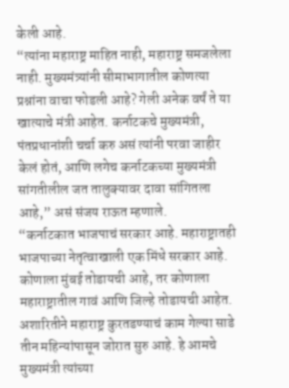केली आहे.
“त्यांना महाराष्ट्र माहित नाही, महाराष्ट्र समजलेला नाही. मुख्यमंत्र्यांनी सीमाभागातील कोणत्या प्रश्नांना वाचा फोडली आहे? गेली अनेक वर्षं ते या खात्याचे मंत्री आहेत. कर्नाटकचे मुख्यमंत्री, पंतप्रधानांशी चर्चा करु असं त्यांनी परवा जाहीर केलं होतं, आणि लगेच कर्नाटकच्या मुख्यमंत्री सांगतीलील जत तालुक्यावर दावा सांगितला आहे,” असं संजय राऊत म्हणाले.
“कर्नाटकात भाजपाचं सरकार आहे. महाराष्ट्रातही भाजपाच्या नेतृत्वाखाली एक मिंधे सरकार आहे. कोणाला मुंबई तोडायची आहे, तर कोणाला महाराष्ट्रातील गावं आणि जिल्हे तोडायची आहेत. अशारितीने महाराष्ट्र कुरतडण्याचं काम गेल्या साडे तीन महिन्यांपासून जोरात सुरु आहे. हे आमचे मुख्यमंत्री त्यांच्या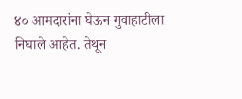४० आमदारांना घेऊन गुवाहाटीला निघाले आहेत. तेथून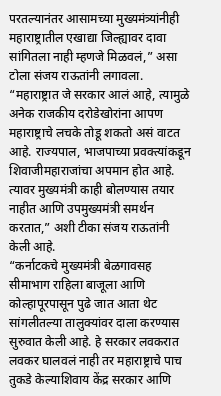परतल्यानंतर आसामच्या मुख्यमंत्र्यांनीही महाराष्ट्रातील एखाद्या जिल्ह्यावर दावा सांगितला नाही म्हणजे मिळवलं,” असा टोला संजय राऊतांनी लगावला.
“महाराष्ट्रात जे सरकार आलं आहे, त्यामुळे अनेक राजकीय दरोडेखोरांना आपण महाराष्ट्राचे लचके तोडू शकतो असं वाटत आहे. राज्यपाल, भाजपाच्या प्रवक्त्यांकडून शिवाजीमहाराजांचा अपमान होत आहे. त्यावर मुख्यमंत्री काही बोलण्यास तयार नाहीत आणि उपमुख्यमंत्री समर्थन करतात,” अशी टीका संजय राऊतांनी केली आहे.
“कर्नाटकचे मुख्यमंत्री बेळगावसह सीमाभाग राहिला बाजूला आणि कोल्हापूरपासून पुढे जात आता थेट सांगलीतल्या तालुक्यांवर दाला करण्यास सुरुवात केली आहे. हे सरकार लवकरात लवकर घालवलं नाही तर महाराष्ट्राचे पाच तुकडे केल्याशिवाय केंद्र सरकार आणि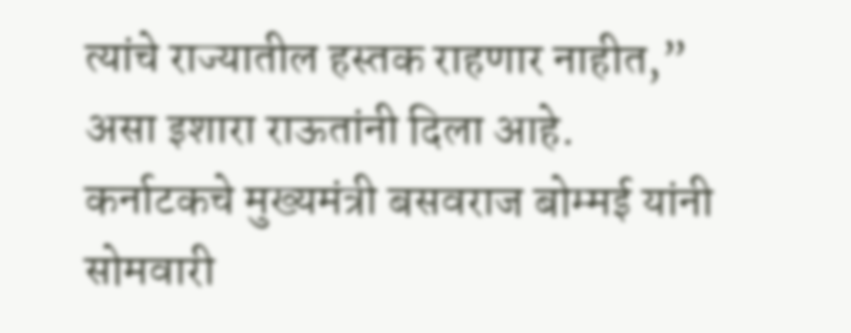त्यांचे राज्यातील हस्तक राहणार नाहीत,” असा इशारा राऊतांनी दिला आहे.
कर्नाटकचे मुख्यमंत्री बसवराज बोम्मई यांनी सोमवारी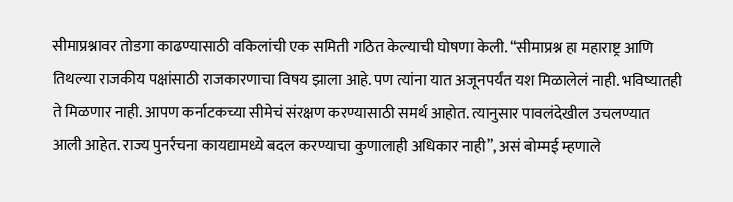सीमाप्रश्नावर तोडगा काढण्यासाठी वकिलांची एक समिती गठित केल्याची घोषणा केली. “सीमाप्रश्न हा महाराष्ट्र आणि तिथल्या राजकीय पक्षांसाठी राजकारणाचा विषय झाला आहे. पण त्यांना यात अजूनपर्यंत यश मिळालेलं नाही. भविष्यातही ते मिळणार नाही. आपण कर्नाटकच्या सीमेचं संरक्षण करण्यासाठी समर्थ आहोत. त्यानुसार पावलंदेखील उचलण्यात आली आहेत. राज्य पुनर्रचना कायद्यामध्ये बदल करण्याचा कुणालाही अधिकार नाही”, असं बोम्मई म्हणाले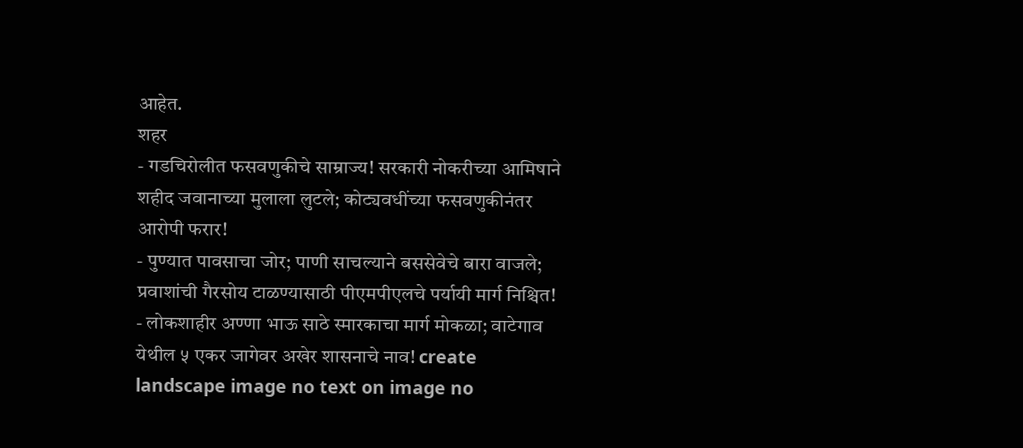आहेत.
शहर
- गडचिरोलीत फसवणुकीचे साम्राज्य! सरकारी नोकरीच्या आमिषाने शहीद जवानाच्या मुलाला लुटले; कोट्यवधींच्या फसवणुकीनंतर आरोपी फरार!
- पुण्यात पावसाचा जोर; पाणी साचल्याने बससेवेचे बारा वाजले; प्रवाशांची गैरसोय टाळण्यासाठी पीएमपीएलचे पर्यायी मार्ग निश्चित!
- लोकशाहीर अण्णा भाऊ साठे स्मारकाचा मार्ग मोकळा; वाटेगाव येथील ५ एकर जागेवर अखेर शासनाचे नाव! create landscape image no text on image no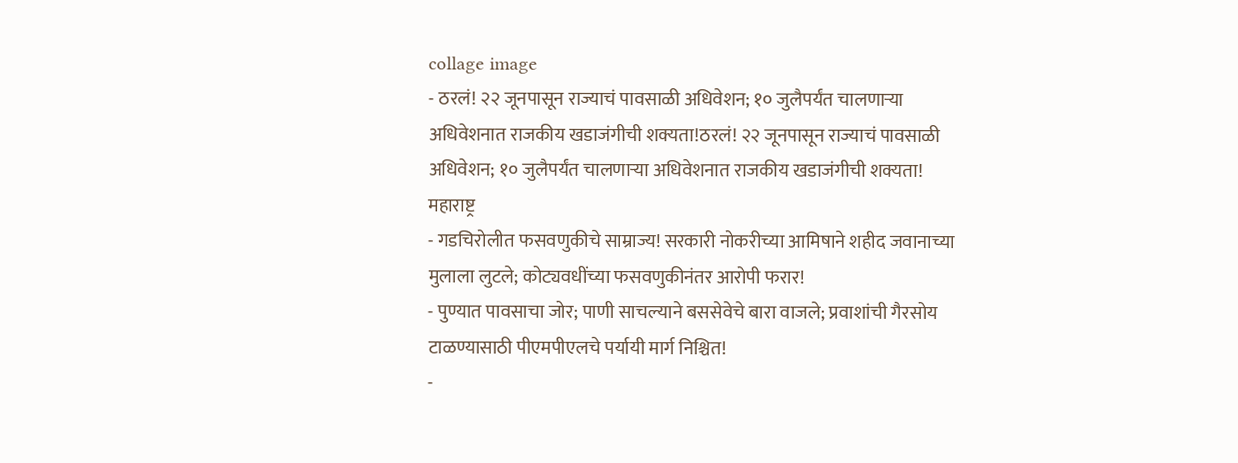collage image
- ठरलं! २२ जूनपासून राज्याचं पावसाळी अधिवेशन; १० जुलैपर्यंत चालणाऱ्या अधिवेशनात राजकीय खडाजंगीची शक्यता!ठरलं! २२ जूनपासून राज्याचं पावसाळी अधिवेशन; १० जुलैपर्यंत चालणाऱ्या अधिवेशनात राजकीय खडाजंगीची शक्यता!
महाराष्ट्र
- गडचिरोलीत फसवणुकीचे साम्राज्य! सरकारी नोकरीच्या आमिषाने शहीद जवानाच्या मुलाला लुटले; कोट्यवधींच्या फसवणुकीनंतर आरोपी फरार!
- पुण्यात पावसाचा जोर; पाणी साचल्याने बससेवेचे बारा वाजले; प्रवाशांची गैरसोय टाळण्यासाठी पीएमपीएलचे पर्यायी मार्ग निश्चित!
-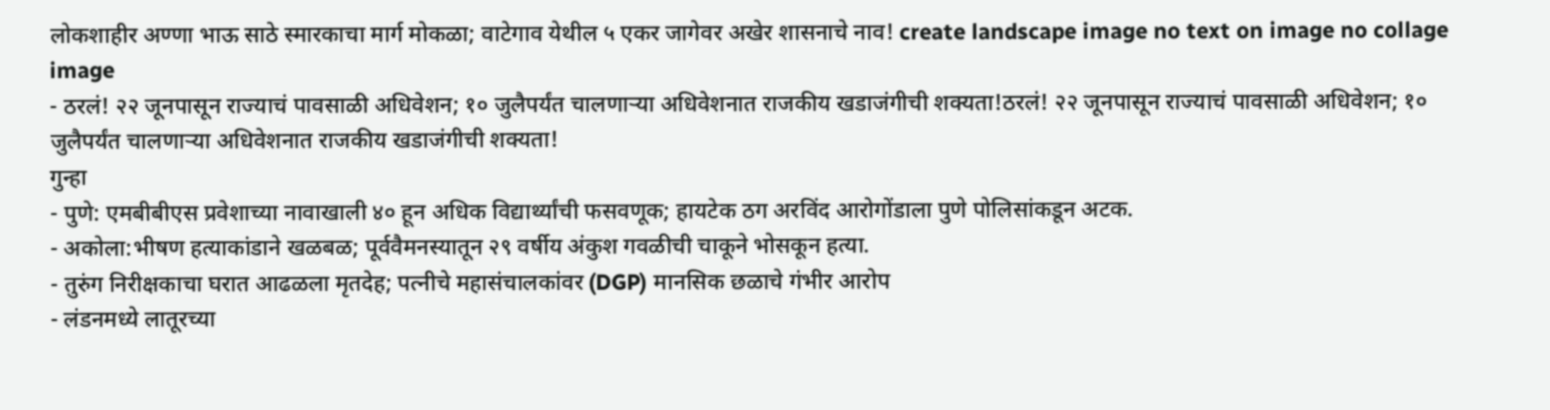लोकशाहीर अण्णा भाऊ साठे स्मारकाचा मार्ग मोकळा; वाटेगाव येथील ५ एकर जागेवर अखेर शासनाचे नाव! create landscape image no text on image no collage image
- ठरलं! २२ जूनपासून राज्याचं पावसाळी अधिवेशन; १० जुलैपर्यंत चालणाऱ्या अधिवेशनात राजकीय खडाजंगीची शक्यता!ठरलं! २२ जूनपासून राज्याचं पावसाळी अधिवेशन; १० जुलैपर्यंत चालणाऱ्या अधिवेशनात राजकीय खडाजंगीची शक्यता!
गुन्हा
- पुणे: एमबीबीएस प्रवेशाच्या नावाखाली ४० हून अधिक विद्यार्थ्यांची फसवणूक; हायटेक ठग अरविंद आरोगोंडाला पुणे पोलिसांकडून अटक.
- अकोला:भीषण हत्याकांडाने खळबळ; पूर्ववैमनस्यातून २९ वर्षीय अंकुश गवळीची चाकूने भोसकून हत्या.
- तुरुंग निरीक्षकाचा घरात आढळला मृतदेह; पत्नीचे महासंचालकांवर (DGP) मानसिक छळाचे गंभीर आरोप
- लंडनमध्ये लातूरच्या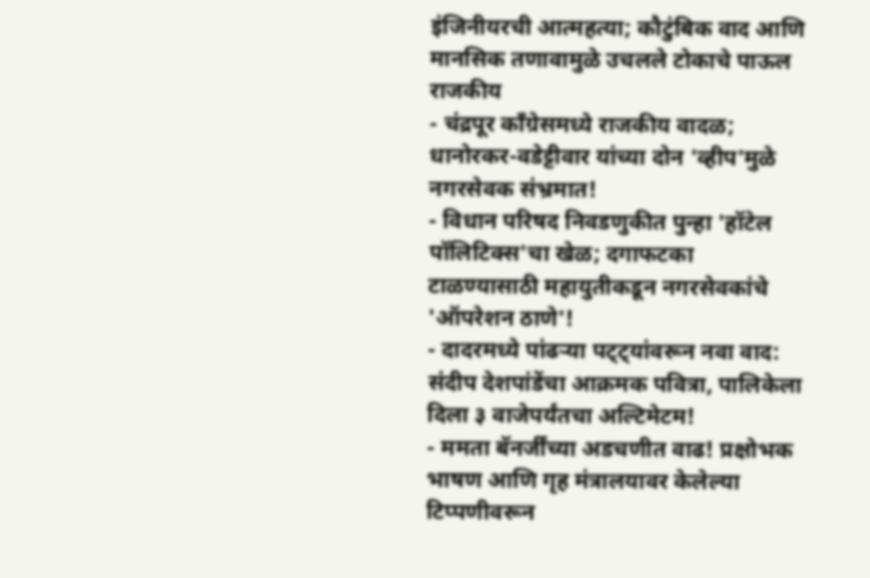इंजिनीयरची आत्महत्या; कौटुंबिक वाद आणि मानसिक तणावामुळे उचलले टोकाचे पाऊल
राजकीय
- चंद्रपूर काँग्रेसमध्ये राजकीय वादळ; धानोरकर-वडेट्टीवार यांच्या दोन 'व्हीप'मुळे नगरसेवक संभ्रमात!
- विधान परिषद निवडणुकीत पुन्हा 'हॉटेल पॉलिटिक्स'चा खेळ; दगाफटका टाळण्यासाठी महायुतीकडून नगरसेवकांचे 'ऑपरेशन ठाणे'!
- दादरमध्ये पांढऱ्या पट्ट्यांवरून नवा वाद: संदीप देशपांडेंचा आक्रमक पवित्रा, पालिकेला दिला ३ वाजेपर्यंतचा अल्टिमेटम!
- ममता बॅनर्जींच्या अडचणीत वाढ! प्रक्षोभक भाषण आणि गृह मंत्रालयावर केलेल्या टिप्पणीवरून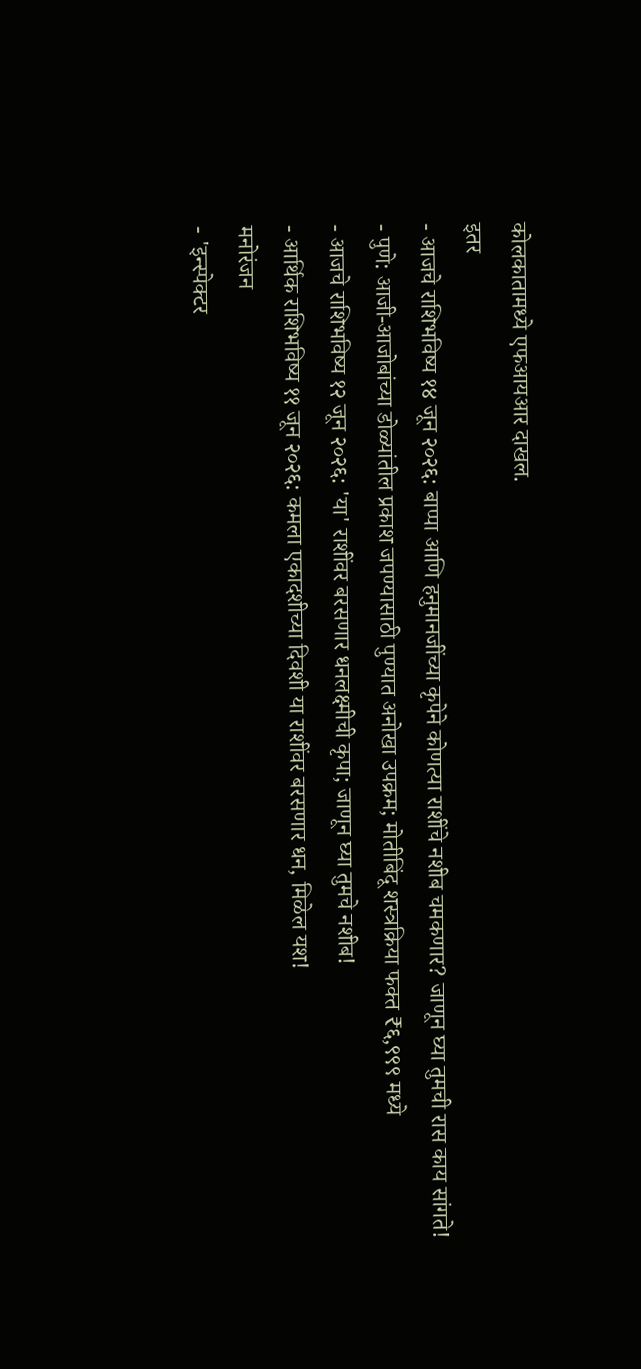कोलकातामध्ये एफआयआर दाखल.
इतर
- आजचे राशिभविष्य १४ जून २०२६: बाप्पा आणि हनुमानजींच्या कृपेने कोणत्या राशींचे नशीब चमकणार? जाणून घ्या तुमची रास काय सांगते!
- पुणे: आजी-आजोबांच्या डोळ्यांतील प्रकाश जपण्यासाठी पुण्यात अनोखा उपक्रम; मोतीबिंदू शस्त्रक्रिया फक्त ₹६,९९९ मध्ये
- आजचे राशिभविष्य १२ जून २०२६: 'या' राशींवर बरसणार धनलक्ष्मीची कृपा; जाणून घ्या तुमचे नशीब!
- आर्थिक राशिभविष्य ११ जून २०२६: कमला एकादशीच्या दिवशी या राशींवर बरसणार धन, मिळेल यश!
मनोरंजन
- 'इन्स्पेक्टर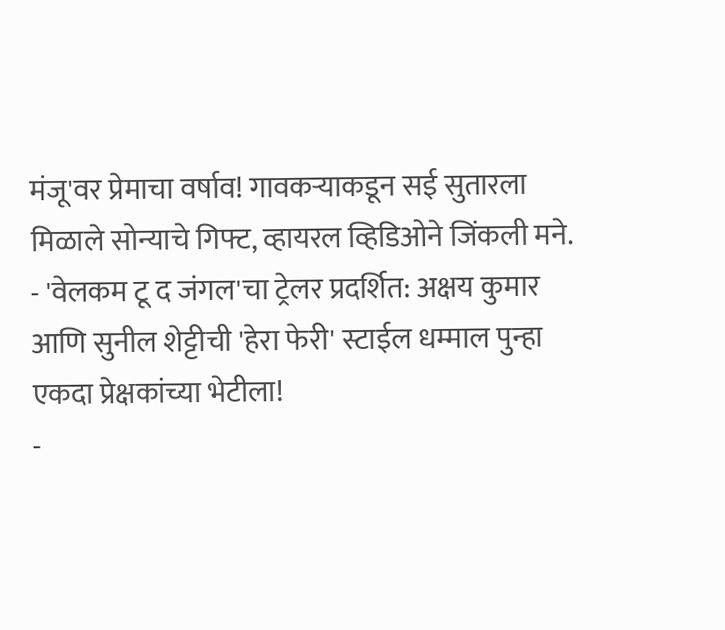मंजू'वर प्रेमाचा वर्षाव! गावकऱ्याकडून सई सुतारला मिळाले सोन्याचे गिफ्ट, व्हायरल व्हिडिओने जिंकली मने.
- 'वेलकम टू द जंगल'चा ट्रेलर प्रदर्शित: अक्षय कुमार आणि सुनील शेट्टीची 'हेरा फेरी' स्टाईल धम्माल पुन्हा एकदा प्रेक्षकांच्या भेटीला!
-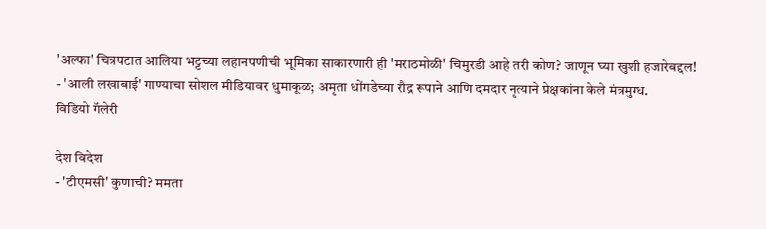'अल्फा' चित्रपटात आलिया भट्टच्या लहानपणीची भूमिका साकारणारी ही 'मराठमोळी' चिमुरडी आहे तरी कोण? जाणून घ्या खुशी हजारेबद्दल!
- 'आली लखाबाई' गाण्याचा सोशल मीडियावर धुमाकूळ; अमृता धोंगडेच्या रौद्र रूपाने आणि दमदार नृत्याने प्रेक्षकांना केले मंत्रमुग्ध.
विडियो गॅलेरी

देश विदेश
- 'टीएमसी' कुणाची? ममता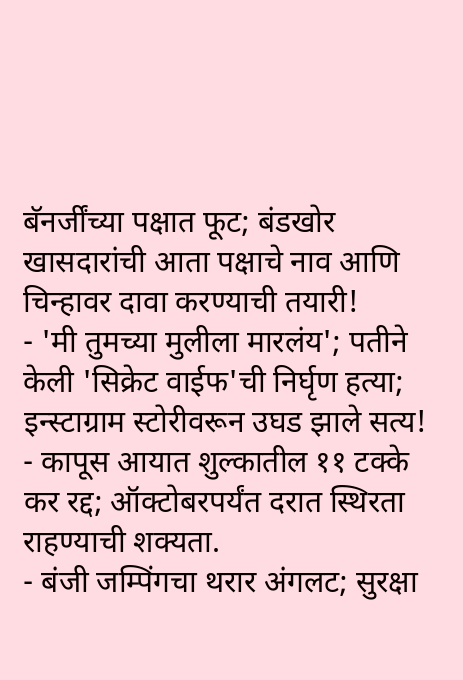बॅनर्जींच्या पक्षात फूट; बंडखोर खासदारांची आता पक्षाचे नाव आणि चिन्हावर दावा करण्याची तयारी!
- 'मी तुमच्या मुलीला मारलंय'; पतीने केली 'सिक्रेट वाईफ'ची निर्घृण हत्या; इन्स्टाग्राम स्टोरीवरून उघड झाले सत्य!
- कापूस आयात शुल्कातील ११ टक्के कर रद्द; ऑक्टोबरपर्यंत दरात स्थिरता राहण्याची शक्यता.
- बंजी जम्पिंगचा थरार अंगलट; सुरक्षा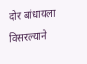दोर बांधायला विसरल्याने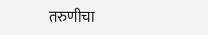तरुणीचा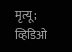मृत्यू; व्हिडिओ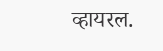व्हायरल.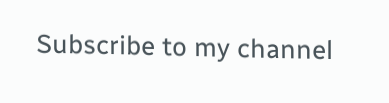Subscribe to my channel